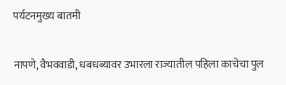पर्यटनमुख्य बातमी

नापणे, वैभववाडी, धबधब्यावर उभारला राज्यातील पहिला काचेचा पुल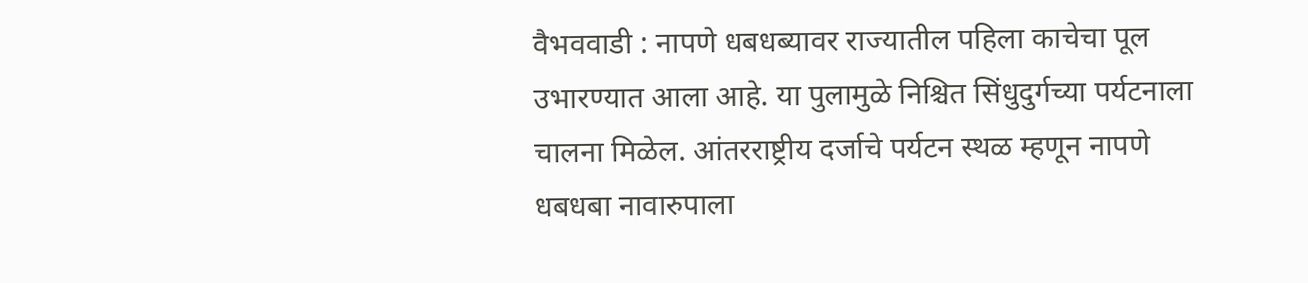वैभववाडी : नापणे धबधब्यावर राज्यातील पहिला काचेचा पूल उभारण्यात आला आहे. या पुलामुळे निश्चित सिंधुदुर्गच्या पर्यटनाला चालना मिळेल. आंतरराष्ट्रीय दर्जाचे पर्यटन स्थळ म्हणून नापणे धबधबा नावारुपाला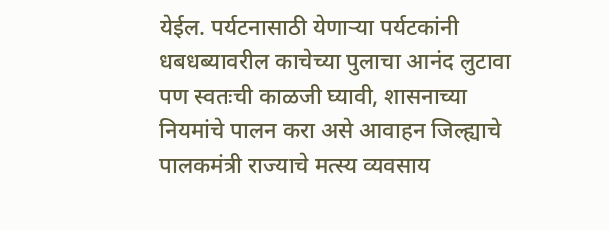येईल. पर्यटनासाठी येणाऱ्या पर्यटकांनी धबधब्यावरील काचेच्या पुलाचा आनंद लुटावा पण स्वतःची काळजी घ्यावी, शासनाच्या नियमांचे पालन करा असे आवाहन जिल्ह्याचे पालकमंत्री राज्याचे मत्स्य व्यवसाय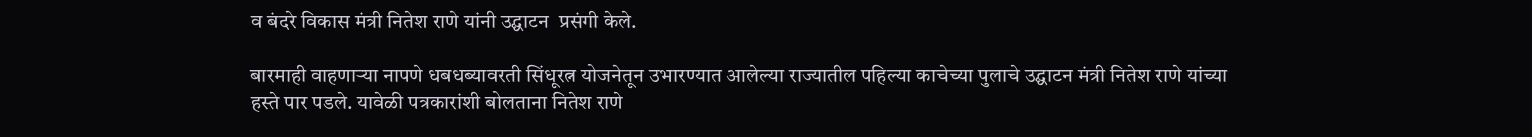व बंदरे विकास मंत्री नितेश राणे यांनी उद्घाटन  प्रसंगी केले.

बारमाही वाहणाऱ्या नापणे धबधब्यावरती सिंधूरत्न योजनेतून उभारण्यात आलेल्या राज्यातील पहिल्या काचेच्या पुलाचे उद्घाटन मंत्री नितेश राणे यांच्या हस्ते पार पडले. यावेळी पत्रकारांशी बोलताना नितेश राणे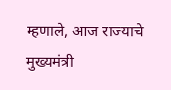म्हणाले, आज राज्याचे मुख्यमंत्री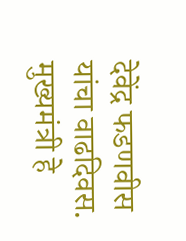देवेंद्र फडणवीस यांचा वाढदिवस. मुख्यमंत्री हे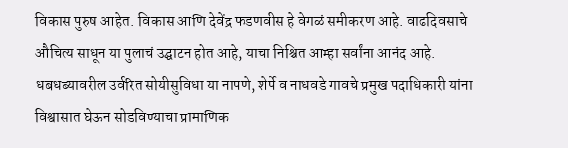विकास पुरुष आहेत. विकास आणि देवेंद्र फडणवीस हे वेगळं समीकरण आहे. वाढदिवसाचे औचित्य साधून या पुलाचं उद्घाटन होत आहे, याचा निश्चित आम्हा सर्वांना आनंद आहे. धबधब्यावरील उर्वरित सोयीसुविधा या नापणे, शेर्पे व नाधवडे गावचे प्रमुख पदाधिकारी यांना विश्वासात घेऊन सोडविण्याचा प्रामाणिक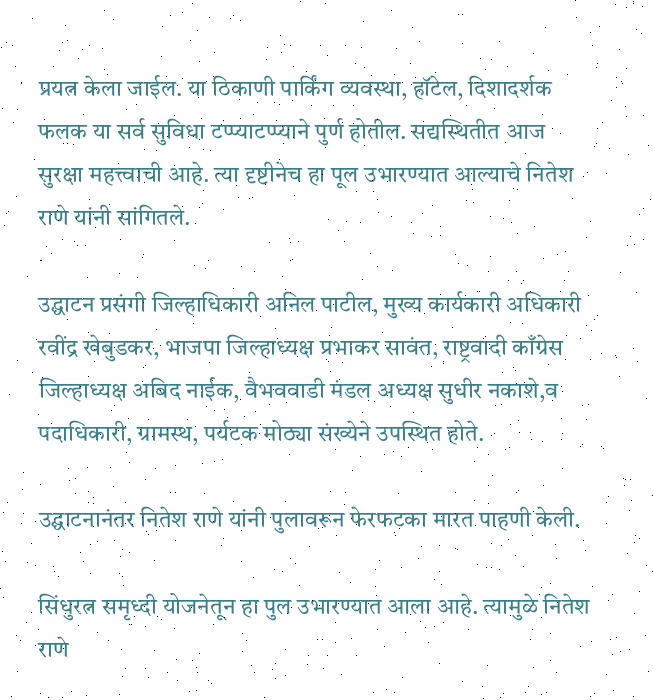प्रयत्न केला जाईल. या ठिकाणी पार्किंग व्यवस्था, हॉटेल, दिशादर्शक फलक या सर्व सुविधा टप्प्याटप्प्याने पुर्ण होतील. सद्यस्थितीत आज सुरक्षा महत्त्वाची आहे. त्या दृष्टीनेच हा पूल उभारण्यात आल्याचे नितेश राणे यांनी सांगितले.

उद्घाटन प्रसंगी जिल्हाधिकारी अनिल पाटील, मुख्य कार्यकारी अधिकारी रवींद्र खेबुडकर, भाजपा जिल्हाध्यक्ष प्रभाकर सावंत, राष्ट्रवादी काँग्रेस जिल्हाध्यक्ष अबिद नाईक, वैभववाडी मंडल अध्यक्ष सुधीर नकाशे,व पदाधिकारी, ग्रामस्थ, पर्यटक मोठ्या संख्येने उपस्थित होते.

उद्घाटनानंतर नितेश राणे यांनी पुलावरून फेरफटका मारत पाहणी केली.

सिंधुरत्न समृध्दी योजनेतून हा पुल उभारण्यात आला आहे. त्यामुळे नितेश राणे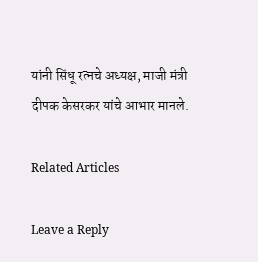यांनी सिंधू रत्नचे अध्यक्ष, माजी मंत्री दीपक केसरकर यांचे आभार मानले.

Related Articles

Leave a Reply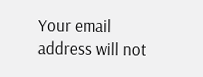Your email address will not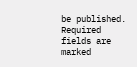be published. Required fields are marked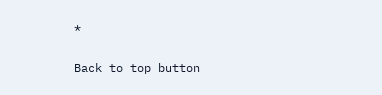*

Back to top button